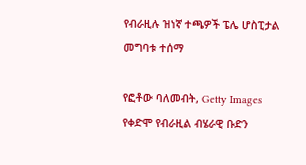የብራዚሉ ዝነኛ ተጫዎች ፔሌ ሆስፒታል መግባቱ ተሰማ

የፎቶው ባለመብት, Getty Images
የቀድሞ የብራዚል ብሄራዊ ቡድን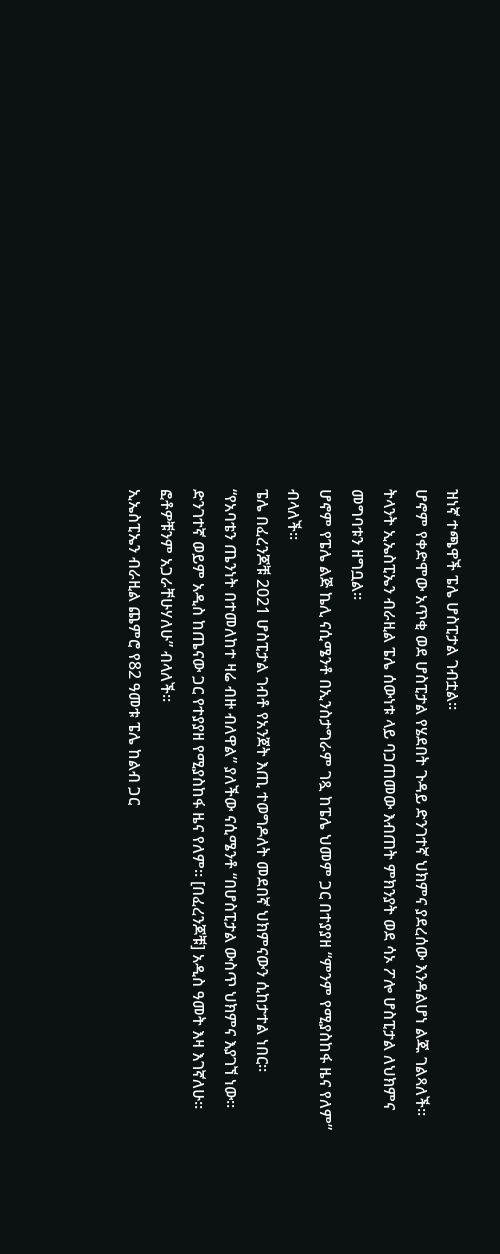ዝነኛ ተጫዋች ፔሌ ሆስፒታል ገብቷል።
ሆኖም የቀድሞው አጥቂ ወደ ሆስፒታል የሄደበት ጉዳይ ድንገተኛ ህክምና ያደረሰው እንዳልሆነ ልጁ ገልጻለች።
ትላንት ኢኤስፒኤን ብራዚል ፔሌ ሰውነቱ ላይ ባጋጠመው እብጠት ምክንያት ወደ ሳኦ ፖሎ ሆስፒታል ለህክምና መግባቱን ዘግቧል።
ሆኖም የፔሌ ልጅ ኬሊ ናሲሜንቶ በኢንስታግራም ገጿ ከፔሌ ህመም ጋር በተያያዘ “ምንም የሚያስከፋ ዜና የለም” ብላለች።
ፔሌ በፈረንጆቹ 2021 ሆስፒታል ገብቶ የአንጀት እጢ ተወግዶለት መደበኛ ህክምናውን ሲከታተል ነበር።
“የአባቴን ጤንነት በተመለከተ ዛሬ ብዙ ብለዋል” ያለችው ናሲሜንቶ “በሆስፒታል ውስጥ ህክምና እያገኘ ነው። ድንገተኛ ወይም አዲስ ከጤናው ጋር የተያያዘ የሚያስከፋ ዜና የለም። [በፈረንጆቹ] አዲስ ዓመት እዛ እገኛለሁ። ፎቶዎቹንም አጋራቸሁሃለሁ” ብላለች።
ኢኤስፒኤን ብራዚል ጨምሮ የ82 ዓመቱ ፔሌ ከልብ ጋር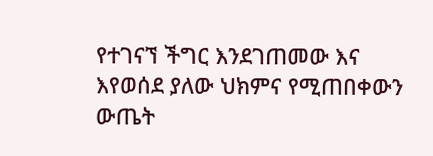የተገናኘ ችግር እንደገጠመው እና እየወሰደ ያለው ህክምና የሚጠበቀውን ውጤት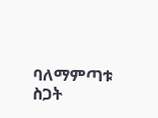ባለማምጣቱ ስጋት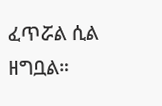ፈጥሯል ሲል ዘግቧል።